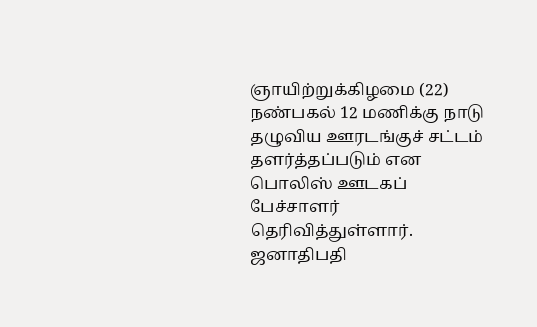ஞாயிற்றுக்கிழமை (22) நண்பகல் 12 மணிக்கு நாடு தழுவிய ஊரடங்குச் சட்டம் தளர்த்தப்படும் என பொலிஸ் ஊடகப் பேச்சாளர் தெரிவித்துள்ளார்.
ஜனாதிபதி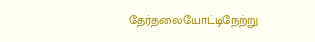தேர்தலையோட்டிநேற்று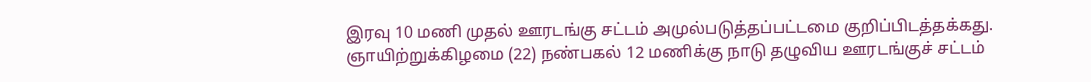இரவு 10 மணி முதல் ஊரடங்கு சட்டம் அமுல்படுத்தப்பட்டமை குறிப்பிடத்தக்கது.
ஞாயிற்றுக்கிழமை (22) நண்பகல் 12 மணிக்கு நாடு தழுவிய ஊரடங்குச் சட்டம்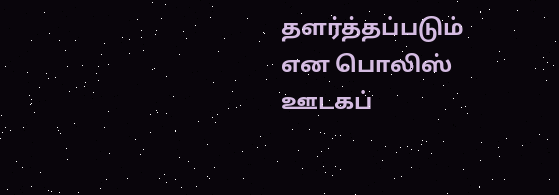தளர்த்தப்படும் என பொலிஸ் ஊடகப்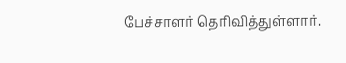பேச்சாளர் தெரிவித்துள்ளார்.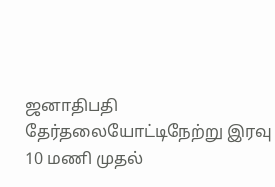ஜனாதிபதி தேர்தலையோட்டிநேற்று இரவு 10 மணி முதல்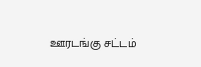ஊரடங்கு சட்டம்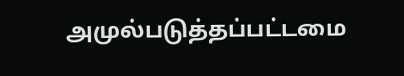அமுல்படுத்தப்பட்டமை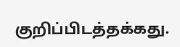குறிப்பிடத்தக்கது.